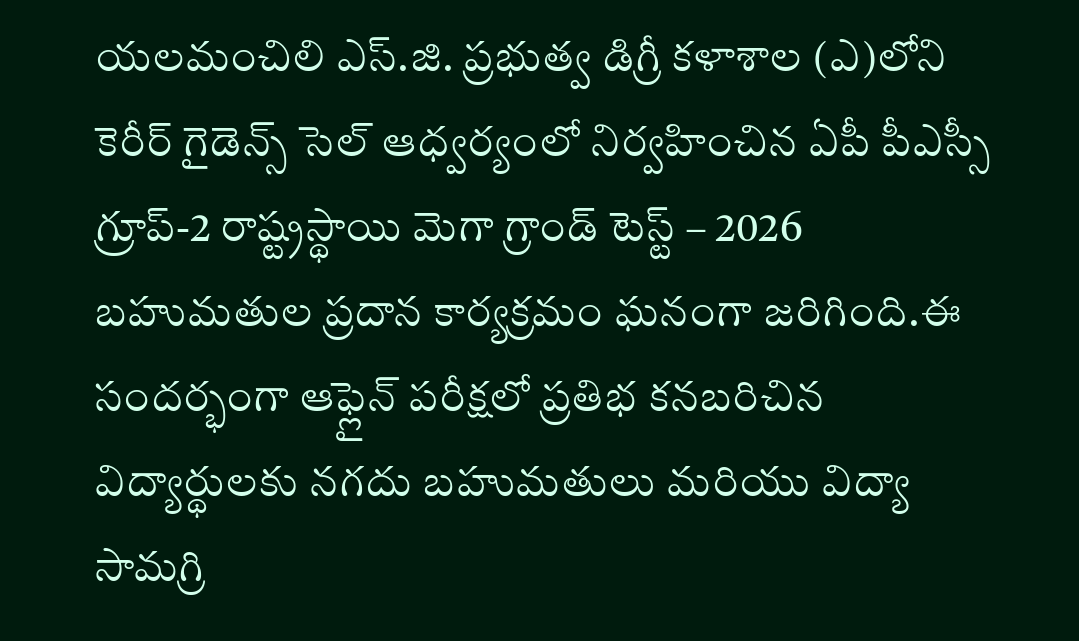యలమంచిలి ఎస్.జి. ప్రభుత్వ డిగ్రీ కళాశాల (ఎ)లోని కెరీర్ గైడెన్స్ సెల్ ఆధ్వర్యంలో నిర్వహించిన ఏపీ పీఎస్సీ గ్రూప్-2 రాష్ట్రస్థాయి మెగా గ్రాండ్ టెస్ట్ – 2026 బహుమతుల ప్రదాన కార్యక్రమం ఘనంగా జరిగింది.ఈ సందర్భంగా ఆఫ్లైన్ పరీక్షలో ప్రతిభ కనబరిచిన విద్యార్థులకు నగదు బహుమతులు మరియు విద్యా సామగ్రి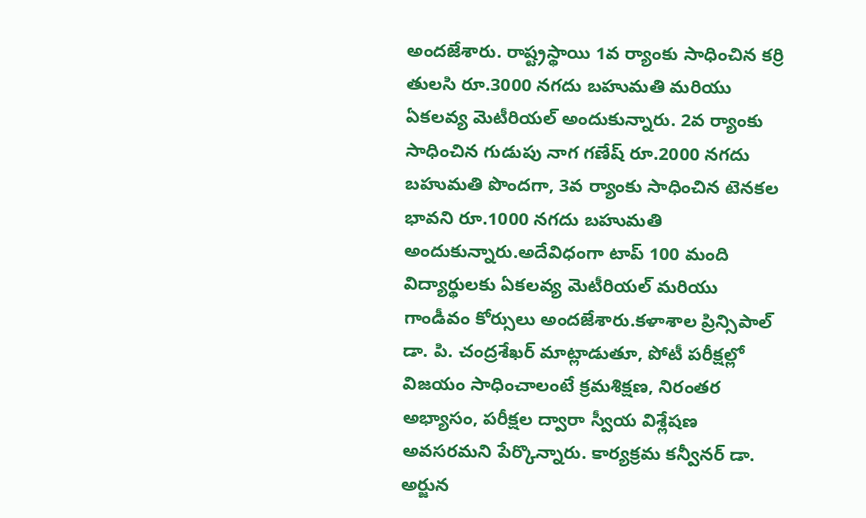అందజేశారు. రాష్ట్రస్థాయి 1వ ర్యాంకు సాధించిన కర్రి తులసి రూ.3000 నగదు బహుమతి మరియు ఏకలవ్య మెటీరియల్ అందుకున్నారు. 2వ ర్యాంకు సాధించిన గుడుపు నాగ గణేష్ రూ.2000 నగదు బహుమతి పొందగా, 3వ ర్యాంకు సాధించిన టెనకల భావని రూ.1000 నగదు బహుమతి అందుకున్నారు.అదేవిధంగా టాప్ 100 మంది విద్యార్థులకు ఏకలవ్య మెటీరియల్ మరియు గాండీవం కోర్సులు అందజేశారు.కళాశాల ప్రిన్సిపాల్ డా. పి. చంద్రశేఖర్ మాట్లాడుతూ, పోటీ పరీక్షల్లో విజయం సాధించాలంటే క్రమశిక్షణ, నిరంతర అభ్యాసం, పరీక్షల ద్వారా స్వీయ విశ్లేషణ అవసరమని పేర్కొన్నారు. కార్యక్రమ కన్వీనర్ డా. అర్జున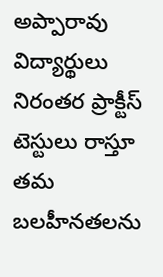అప్పారావు విద్యార్థులు నిరంతర ప్రాక్టీస్ టెస్టులు రాస్తూ తమ బలహీనతలను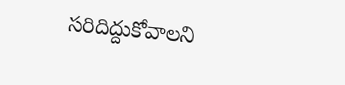సరిదిద్దుకోవాలని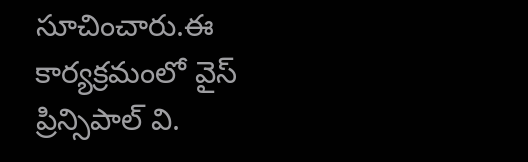సూచించారు.ఈ కార్యక్రమంలో వైస్ ప్రిన్సిపాల్ వి.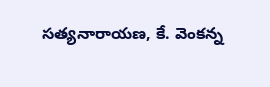సత్యనారాయణ, కే. వెంకన్న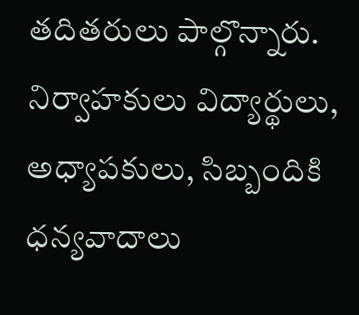తదితరులు పాల్గొన్నారు. నిర్వాహకులు విద్యార్థులు, అధ్యాపకులు, సిబ్బందికి ధన్యవాదాలు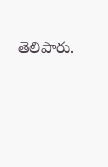తెలిపారు.